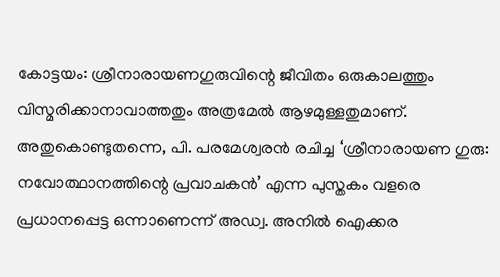കോട്ടയം: ശ്രീനാരായണഗുരുവിന്റെ ജീവിതം ഒരുകാലത്തും വിസ്മരിക്കാനാവാത്തതും അത്രമേൽ ആഴമുള്ളതുമാണ്. അതുകൊണ്ടുതന്നെ, പി. പരമേശ്വരൻ രചിച്ച ‘ശ്രീനാരായണ ഗുരു: നവോത്ഥാനത്തിന്റെ പ്രവാചകൻ’ എന്ന പുസ്തകം വളരെ പ്രധാനപ്പെട്ട ഒന്നാണെന്ന് അഡ്വ. അനിൽ ഐക്കര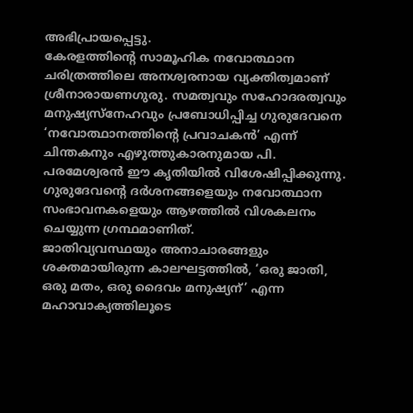അഭിപ്രായപ്പെട്ടു.
കേരളത്തിന്റെ സാമൂഹിക നവോത്ഥാന ചരിത്രത്തിലെ അനശ്വരനായ വ്യക്തിത്വമാണ് ശ്രീനാരായണഗുരു. സമത്വവും സഹോദരത്വവും മനുഷ്യസ്നേഹവും പ്രബോധിപ്പിച്ച ഗുരുദേവനെ ‘നവോത്ഥാനത്തിന്റെ പ്രവാചകൻ’ എന്ന് ചിന്തകനും എഴുത്തുകാരനുമായ പി. പരമേശ്വരൻ ഈ കൃതിയിൽ വിശേഷിപ്പിക്കുന്നു. ഗുരുദേവന്റെ ദർശനങ്ങളെയും നവോത്ഥാന സംഭാവനകളെയും ആഴത്തിൽ വിശകലനം ചെയ്യുന്ന ഗ്രന്ഥമാണിത്.
ജാതിവ്യവസ്ഥയും അനാചാരങ്ങളും ശക്തമായിരുന്ന കാലഘട്ടത്തിൽ, ‘ഒരു ജാതി, ഒരു മതം, ഒരു ദൈവം മനുഷ്യന്’ എന്ന മഹാവാക്യത്തിലൂടെ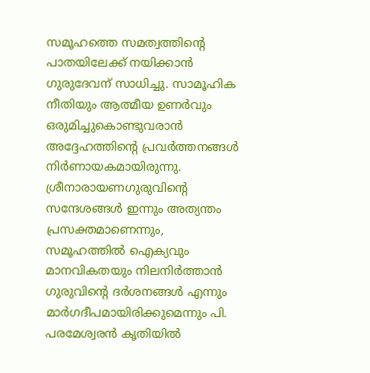സമൂഹത്തെ സമത്വത്തിന്റെ പാതയിലേക്ക് നയിക്കാൻ ഗുരുദേവന് സാധിച്ചു. സാമൂഹിക നീതിയും ആത്മീയ ഉണർവും ഒരുമിച്ചുകൊണ്ടുവരാൻ അദ്ദേഹത്തിന്റെ പ്രവർത്തനങ്ങൾ നിർണായകമായിരുന്നു. ശ്രീനാരായണഗുരുവിന്റെ സന്ദേശങ്ങൾ ഇന്നും അത്യന്തം പ്രസക്തമാണെന്നും, സമൂഹത്തിൽ ഐക്യവും മാനവികതയും നിലനിർത്താൻ ഗുരുവിന്റെ ദർശനങ്ങൾ എന്നും മാർഗദീപമായിരിക്കുമെന്നും പി. പരമേശ്വരൻ കൃതിയിൽ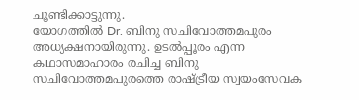ചൂണ്ടിക്കാട്ടുന്നു.
യോഗത്തിൽ Dr. ബിനു സചിവോത്തമപുരം അധ്യക്ഷനായിരുന്നു. ഉടൽപ്പൂരം എന്ന കഥാസമാഹാരം രചിച്ച ബിനു സചിവോത്തമപുരത്തെ രാഷ്ട്രീയ സ്വയംസേവക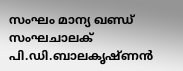സംഘം മാന്യ ഖണ്ഡ് സംഘചാലക് പി.ഡി.ബാലകൃഷ്ണൻ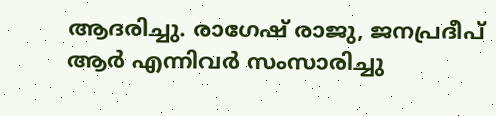ആദരിച്ചു. രാഗേഷ് രാജു, ജനപ്രദീപ് ആർ എന്നിവർ സംസാരിച്ചു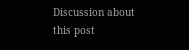Discussion about this post